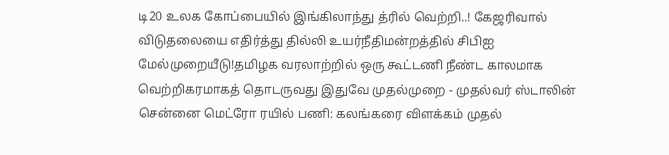டி20 உலக கோப்பையில் இங்கிலாந்து த்ரில் வெற்றி..! கேஜரிவால் விடுதலையை எதிர்த்து தில்லி உயர்நீதிமன்றத்தில் சிபிஐ மேல்முறையீடு!தமிழக வரலாற்றில் ஒரு கூட்டணி நீண்ட காலமாக வெற்றிகரமாகத் தொடருவது இதுவே முதல்முறை - முதல்வர் ஸ்டாலின் சென்னை மெட்ரோ ரயில் பணி: கலங்கரை விளக்கம் முதல்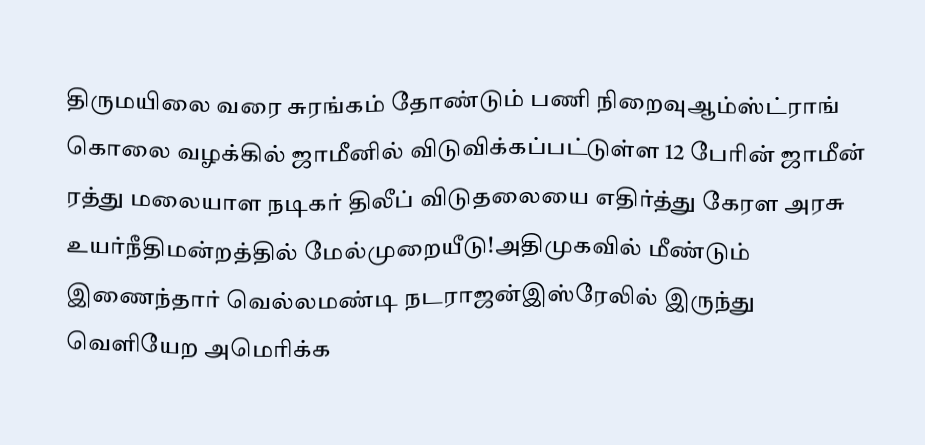திருமயிலை வரை சுரங்கம் தோண்டும் பணி நிறைவுஆம்ஸ்ட்ராங் கொலை வழக்கில் ஜாமீனில் விடுவிக்கப்பட்டுள்ள 12 பேரின் ஜாமீன் ரத்து மலையாள நடிகர் திலீப் விடுதலையை எதிர்த்து கேரள அரசு உயர்நீதிமன்றத்தில் மேல்முறையீடு!அதிமுகவில் மீண்டும் இணைந்தார் வெல்லமண்டி நடராஜன்இஸ்ரேலில் இருந்து வெளியேற அமெரிக்க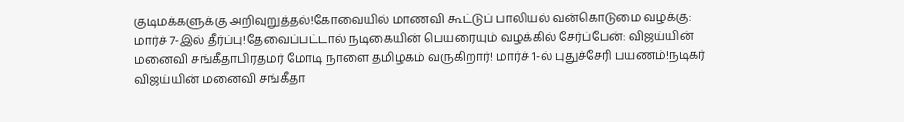குடிமக்களுக்கு அறிவுறுத்தல்!கோவையில் மாணவி கூட்டுப் பாலியல் வன்கொடுமை வழக்கு: மார்ச் 7-இல் தீர்ப்பு!தேவைப்பட்டால் நடிகையின் பெயரையும் வழக்கில் சேர்ப்பேன்: விஜய்யின் மனைவி சங்கீதாபிரதமர் மோடி நாளை தமிழகம் வருகிறார்! மார்ச் 1-ல் புதுச்சேரி பயணம்!நடிகர் விஜய்யின் மனைவி சங்கீதா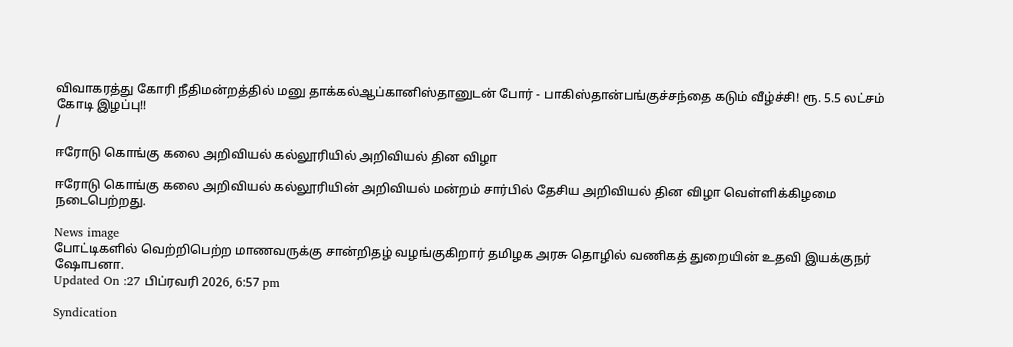விவாகரத்து கோரி நீதிமன்றத்தில் மனு தாக்கல்ஆப்கானிஸ்தானுடன் போர் - பாகிஸ்தான்பங்குச்சந்தை கடும் வீழ்ச்சி! ரூ. 5.5 லட்சம் கோடி இழப்பு!!
/

ஈரோடு கொங்கு கலை அறிவியல் கல்லூரியில் அறிவியல் தின விழா

ஈரோடு கொங்கு கலை அறிவியல் கல்லூரியின் அறிவியல் மன்றம் சார்பில் தேசிய அறிவியல் தின விழா வெள்ளிக்கிழமை நடைபெற்றது.

News image
போட்டிகளில் வெற்றிபெற்ற மாணவருக்கு சான்றிதழ் வழங்குகிறார் தமிழக அரசு தொழில் வணிகத் துறையின் உதவி இயக்குநர் ஷோபனா.
Updated On :27 பிப்ரவரி 2026, 6:57 pm

Syndication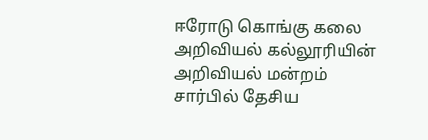ஈரோடு கொங்கு கலை அறிவியல் கல்லூரியின் அறிவியல் மன்றம் சார்பில் தேசிய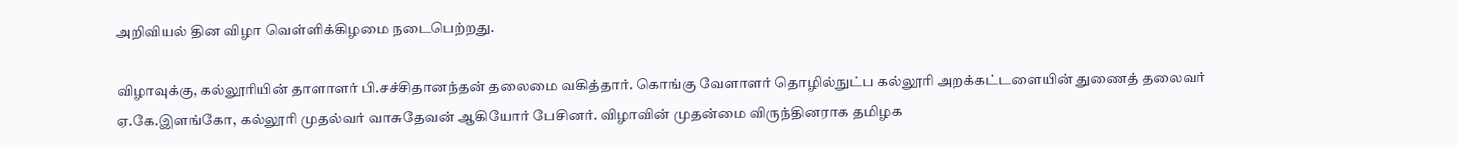அறிவியல் தின விழா வெள்ளிக்கிழமை நடைபெற்றது.

விழாவுக்கு, கல்லூரியின் தாளாளர் பி.சச்சிதானந்தன் தலைமை வகித்தார். கொங்கு வேளாளர் தொழில்நுட்ப கல்லூரி அறக்கட்டளையின் துணைத் தலைவர் ஏ.கே.இளங்கோ, கல்லூரி முதல்வர் வாசுதேவன் ஆகியோர் பேசினர். விழாவின் முதன்மை விருந்தினராக தமிழக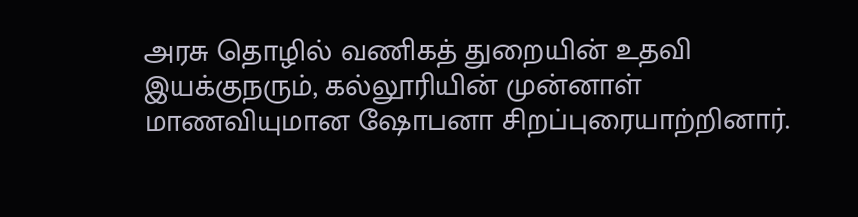அரசு தொழில் வணிகத் துறையின் உதவி இயக்குநரும், கல்லூரியின் முன்னாள் மாணவியுமான ஷோபனா சிறப்புரையாற்றினார்.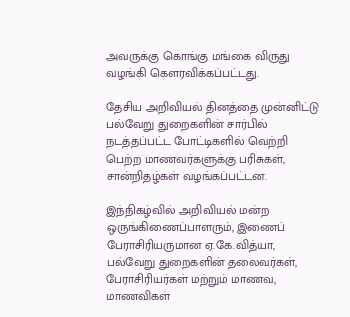அவருக்கு கொங்கு மங்கை விருது வழங்கி கௌரவிக்கப்பட்டது.

தேசிய அறிவியல் தினத்தை முன்னிட்டு பல்வேறு துறைகளின் சார்பில் நடத்தப்பட்ட போட்டிகளில் வெற்றி பெற்ற மாணவர்களுக்கு பரிசுகள், சான்றிதழ்கள் வழங்கப்பட்டன.

இந்நிகழ்வில் அறிவியல் மன்ற ஒருங்கிணைப்பாளரும், இணைப் பேராசிரியருமான ஏ.கே.வித்யா, பல்வேறு துறைகளின் தலைவர்கள், பேராசிரியர்கள் மற்றும் மாணவ, மாணவிகள்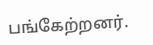பங்கேற்றனர்.